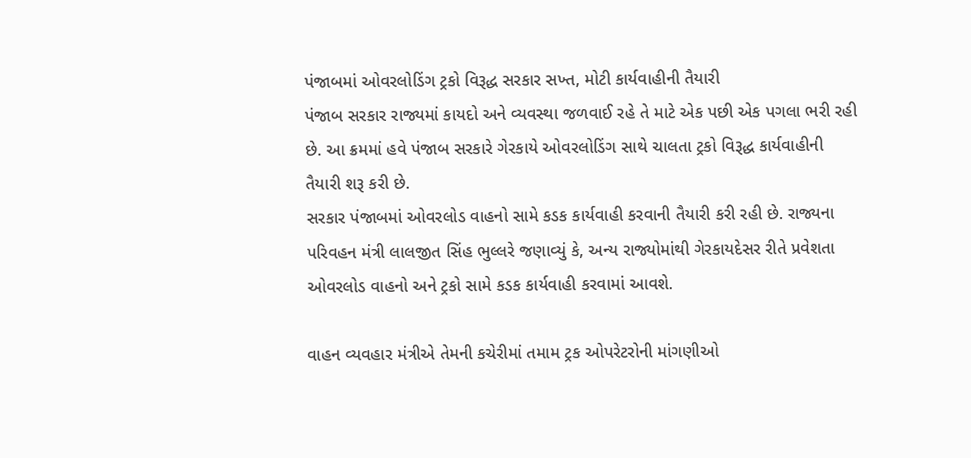પંજાબમાં ઓવરલોડિંગ ટ્રકો વિરૂદ્ધ સરકાર સખ્ત, મોટી કાર્યવાહીની તૈયારી
પંજાબ સરકાર રાજ્યમાં કાયદો અને વ્યવસ્થા જળવાઈ રહે તે માટે એક પછી એક પગલા ભરી રહી છે. આ ક્રમમાં હવે પંજાબ સરકારે ગેરકાયે ઓવરલોડિંગ સાથે ચાલતા ટ્રકો વિરૂદ્ધ કાર્યવાહીની તૈયારી શરૂ કરી છે.
સરકાર પંજાબમાં ઓવરલોડ વાહનો સામે કડક કાર્યવાહી કરવાની તૈયારી કરી રહી છે. રાજ્યના પરિવહન મંત્રી લાલજીત સિંહ ભુલ્લરે જણાવ્યું કે, અન્ય રાજ્યોમાંથી ગેરકાયદેસર રીતે પ્રવેશતા ઓવરલોડ વાહનો અને ટ્રકો સામે કડક કાર્યવાહી કરવામાં આવશે.

વાહન વ્યવહાર મંત્રીએ તેમની કચેરીમાં તમામ ટ્રક ઓપરેટરોની માંગણીઓ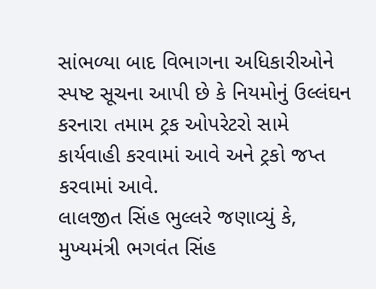સાંભળ્યા બાદ વિભાગના અધિકારીઓને સ્પષ્ટ સૂચના આપી છે કે નિયમોનું ઉલ્લંઘન કરનારા તમામ ટ્રક ઓપરેટરો સામે કાર્યવાહી કરવામાં આવે અને ટ્રકો જપ્ત કરવામાં આવે.
લાલજીત સિંહ ભુલ્લરે જણાવ્યું કે, મુખ્યમંત્રી ભગવંત સિંહ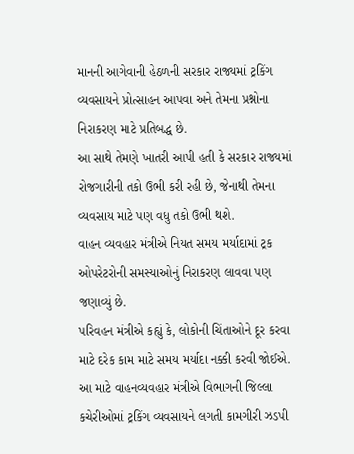માનની આગેવાની હેઠળની સરકાર રાજ્યમાં ટ્રકિંગ વ્યવસાયને પ્રોત્સાહન આપવા અને તેમના પ્રશ્નોના નિરાકરણ માટે પ્રતિબદ્ધ છે.
આ સાથે તેમણે ખાતરી આપી હતી કે સરકાર રાજ્યમાં રોજગારીની તકો ઉભી કરી રહી છે, જેનાથી તેમના વ્યવસાય માટે પણ વધુ તકો ઉભી થશે.
વાહન વ્યવહાર મંત્રીએ નિયત સમય મર્યાદામાં ટ્રક ઓપરેટરોની સમસ્યાઓનું નિરાકરણ લાવવા પણ જણાવ્યું છે.
પરિવહન મંત્રીએ કહ્યું કે, લોકોની ચિંતાઓને દૂર કરવા માટે દરેક કામ માટે સમય મર્યાદા નક્કી કરવી જોઈએ. આ માટે વાહનવ્યવહાર મંત્રીએ વિભાગની જિલ્લા કચેરીઓમાં ટ્રકિંગ વ્યવસાયને લગતી કામગીરી ઝડપી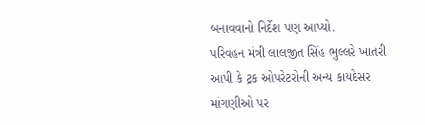બનાવવાનો નિર્દેશ પણ આપ્યો.
પરિવહન મંત્રી લાલજીત સિંહ ભુલ્લરે ખાતરી આપી કે ટ્રક ઓપરેટરોની અન્ય કાયદેસર માંગણીઓ પર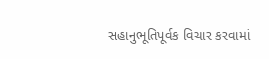સહાનુભૂતિપૂર્વક વિચાર કરવામાં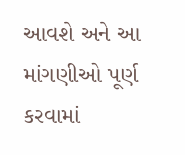આવશે અને આ માંગણીઓ પૂર્ણ કરવામાં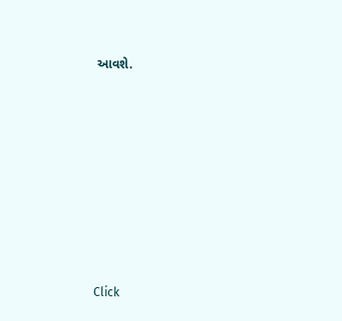આવશે.












Click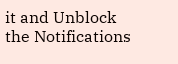it and Unblock the Notifications